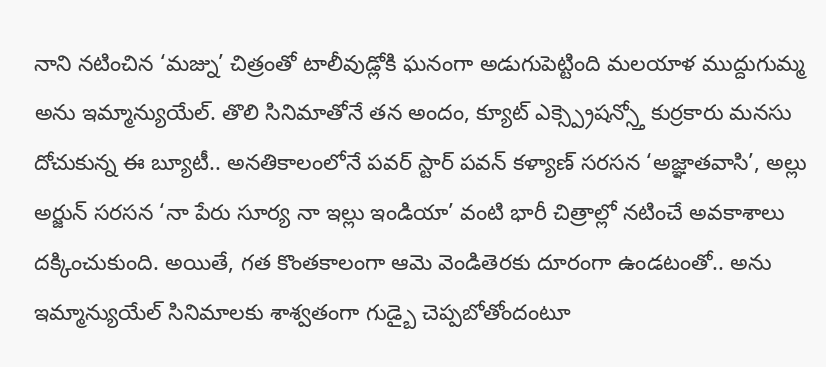నాని నటించిన ‘మజ్ను’ చిత్రంతో టాలీవుడ్లోకి ఘనంగా అడుగుపెట్టింది మలయాళ ముద్దుగుమ్మ అను ఇమ్మాన్యుయేల్. తొలి సినిమాతోనే తన అందం, క్యూట్ ఎక్స్ప్రెషన్స్తో కుర్రకారు మనసు దోచుకున్న ఈ బ్యూటీ.. అనతికాలంలోనే పవర్ స్టార్ పవన్ కళ్యాణ్ సరసన ‘అజ్ఞాతవాసి’, అల్లు అర్జున్ సరసన ‘నా పేరు సూర్య నా ఇల్లు ఇండియా’ వంటి భారీ చిత్రాల్లో నటించే అవకాశాలు దక్కించుకుంది. అయితే, గత కొంతకాలంగా ఆమె వెండితెరకు దూరంగా ఉండటంతో.. అను ఇమ్మాన్యుయేల్ సినిమాలకు శాశ్వతంగా గుడ్బై చెప్పబోతోందంటూ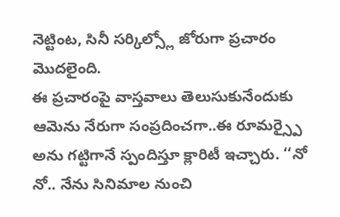నెట్టింట, సినీ సర్కిల్స్లో జోరుగా ప్రచారం మొదలైంది.
ఈ ప్రచారంపై వాస్తవాలు తెలుసుకునేందుకు ఆమెను నేరుగా సంప్రదించగా..ఈ రూమర్స్పై అను గట్టిగానే స్పందిస్తూ క్లారిటీ ఇచ్చారు. ‘‘నో నో.. నేను సినిమాల నుంచి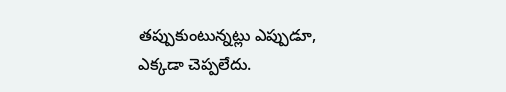తప్పుకుంటున్నట్లు ఎప్పుడూ, ఎక్కడా చెప్పలేదు.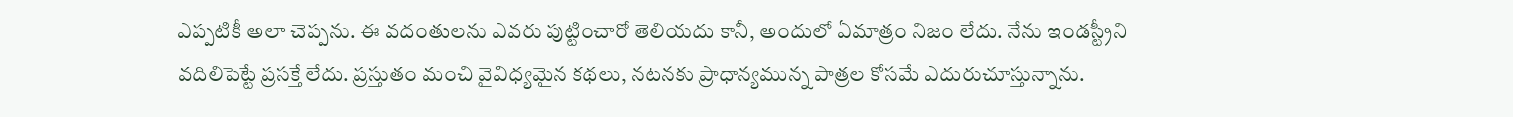ఎప్పటికీ అలా చెప్పను. ఈ వదంతులను ఎవరు పుట్టించారో తెలియదు కానీ, అందులో ఏమాత్రం నిజం లేదు. నేను ఇండస్ట్రీని వదిలిపెట్టే ప్రసక్తే లేదు. ప్రస్తుతం మంచి వైవిధ్యమైన కథలు, నటనకు ప్రాధాన్యమున్న పాత్రల కోసమే ఎదురుచూస్తున్నాను.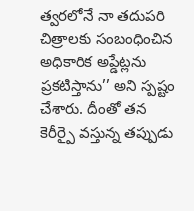త్వరలోనే నా తదుపరి చిత్రాలకు సంబంధించిన అధికారిక అప్డేట్లను ప్రకటిస్తాను’’ అని స్పష్టం చేశారు. దీంతో తన కెరీర్పై వస్తున్న తప్పుడు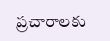ప్రచారాలకు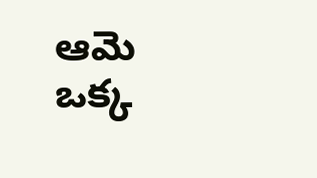ఆమె ఒక్క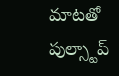మాటతో పుల్స్టాప్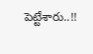పెట్టేశారు..!!